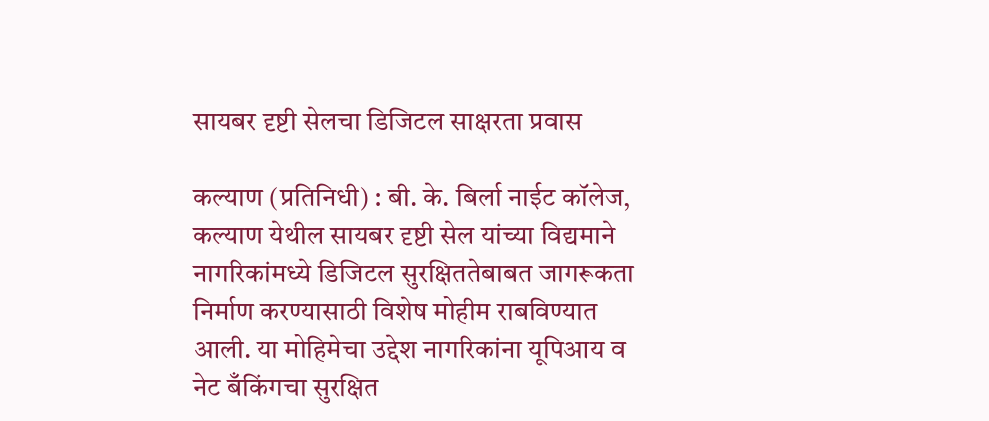सायबर दृष्टी सेलचा डिजिटल साक्षरता प्रवास

कल्याण (प्रतिनिधी) : बी. के. बिर्ला नाईट कॉलेज, कल्याण येथील सायबर दृष्टी सेल यांच्या विद्यमाने नागरिकांमध्ये डिजिटल सुरक्षिततेबाबत जागरूकता निर्माण करण्यासाठी विशेष मोहीम राबविण्यात आली. या मोहिमेचा उद्देश नागरिकांना यूपिआय व नेट बँकिंगचा सुरक्षित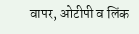वापर, ओटीपी व लिंक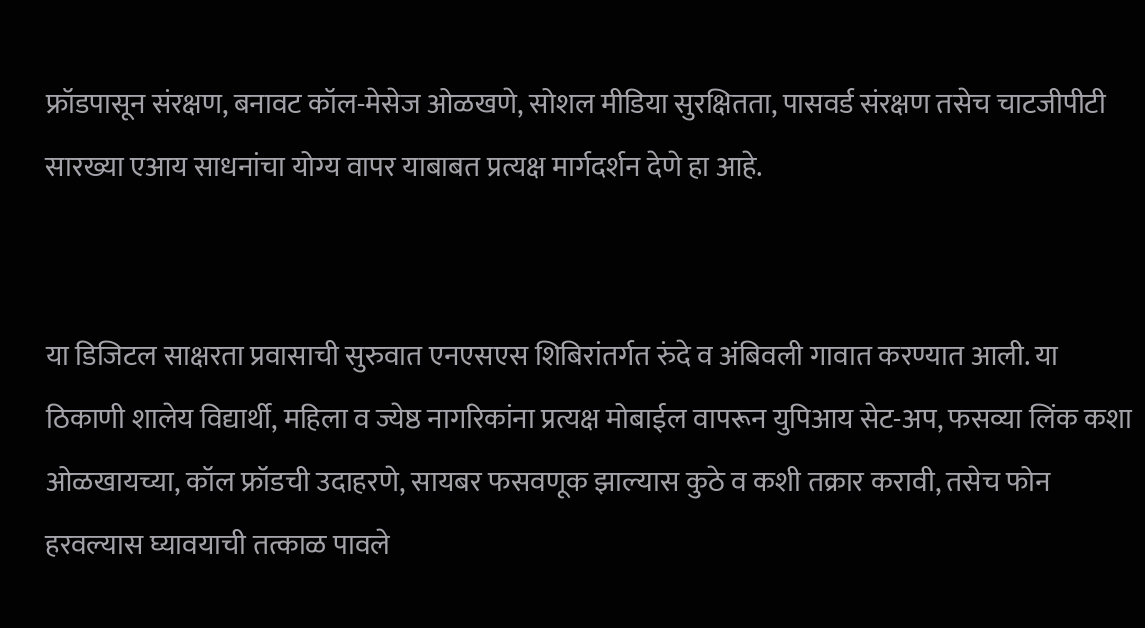फ्रॉडपासून संरक्षण, बनावट कॉल-मेसेज ओळखणे, सोशल मीडिया सुरक्षितता, पासवर्ड संरक्षण तसेच चाटजीपीटी सारख्या एआय साधनांचा योग्य वापर याबाबत प्रत्यक्ष मार्गदर्शन देणे हा आहे.


या डिजिटल साक्षरता प्रवासाची सुरुवात एनएसएस शिबिरांतर्गत रुंदे व अंबिवली गावात करण्यात आली. या ठिकाणी शालेय विद्यार्थी, महिला व ज्येष्ठ नागरिकांना प्रत्यक्ष मोबाईल वापरून युपिआय सेट-अप, फसव्या लिंक कशा ओळखायच्या, कॉल फ्रॉडची उदाहरणे, सायबर फसवणूक झाल्यास कुठे व कशी तक्रार करावी, तसेच फोन हरवल्यास घ्यावयाची तत्काळ पावले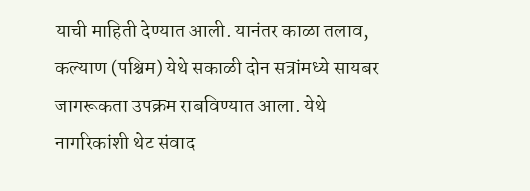याची माहिती देण्यात आली. यानंतर काळा तलाव, कल्याण (पश्चिम) येथे सकाळी दोन सत्रांमध्ये सायबर जागरूकता उपक्रम राबविण्यात आला. येथे नागरिकांशी थेट संवाद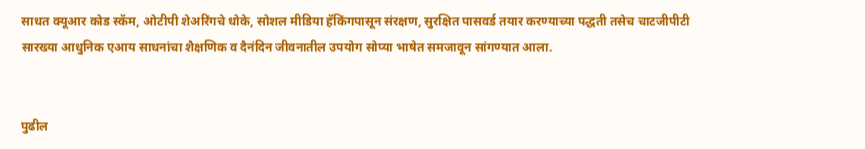साधत क्यूआर कोड स्कॅम, ओटीपी शेअरिंगचे धोके, सोशल मीडिया हॅकिंगपासून संरक्षण, सुरक्षित पासवर्ड तयार करण्याच्या पद्धती तसेच चाटजीपीटी सारख्या आधुनिक एआय साधनांचा शैक्षणिक व दैनंदिन जीवनातील उपयोग सोप्या भाषेत समजावून सांगण्यात आला.


पुढील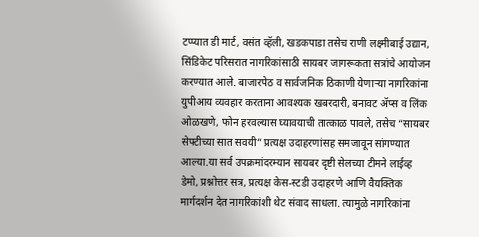टप्प्यात डी मार्ट, वसंत व्हॅली, खडकपाडा तसेच राणी लक्ष्मीबाई उद्यान, सिंडिकेट परिसरात नागरिकांसाठी सायबर जागरूकता सत्रांचे आयोजन करण्यात आले. बाजारपेठ व सार्वजनिक ठिकाणी येणाऱ्या नागरिकांना युपीआय व्यवहार करताना आवश्यक खबरदारी, बनावट ॲप्स व लिंक ओळखणे, फोन हरवल्यास घ्यावयाची तात्काळ पावले, तसेच “सायबर सेफ्टीच्या सात सवयी” प्रत्यक्ष उदाहरणांसह समजावून सांगण्यात आल्या.या सर्व उपक्रमांदरम्यान सायबर दृष्टी सेलच्या टीमने लाईव्ह डेमो, प्रश्नोत्तर सत्र, प्रत्यक्ष केस-स्टडी उदाहरणे आणि वैयक्तिक मार्गदर्शन देत नागरिकांशी थेट संवाद साधला. त्यामुळे नागरिकांना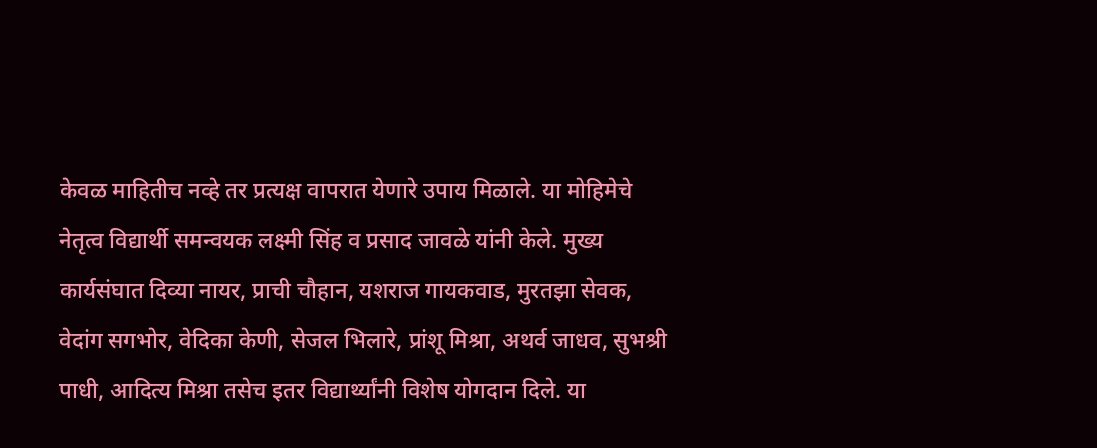केवळ माहितीच नव्हे तर प्रत्यक्ष वापरात येणारे उपाय मिळाले. या मोहिमेचे नेतृत्व विद्यार्थी समन्वयक लक्ष्मी सिंह व प्रसाद जावळे यांनी केले. मुख्य कार्यसंघात दिव्या नायर, प्राची चौहान, यशराज गायकवाड, मुरतझा सेवक, वेदांग सगभोर, वेदिका केणी, सेजल भिलारे, प्रांशू मिश्रा, अथर्व जाधव, सुभश्री पाधी, आदित्य मिश्रा तसेच इतर विद्यार्थ्यांनी विशेष योगदान दिले. या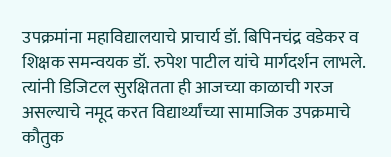उपक्रमांना महाविद्यालयाचे प्राचार्य डॉ. बिपिनचंद्र वडेकर व शिक्षक समन्वयक डॉ. रुपेश पाटील यांचे मार्गदर्शन लाभले. त्यांनी डिजिटल सुरक्षितता ही आजच्या काळाची गरज असल्याचे नमूद करत विद्यार्थ्यांच्या सामाजिक उपक्रमाचे कौतुक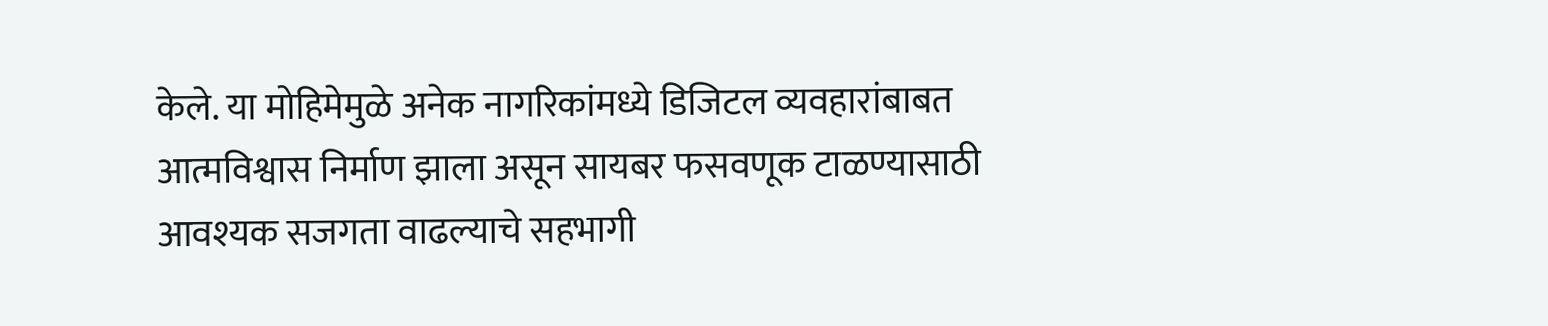केले. या मोहिमेमुळे अनेक नागरिकांमध्ये डिजिटल व्यवहारांबाबत आत्मविश्वास निर्माण झाला असून सायबर फसवणूक टाळण्यासाठी आवश्यक सजगता वाढल्याचे सहभागी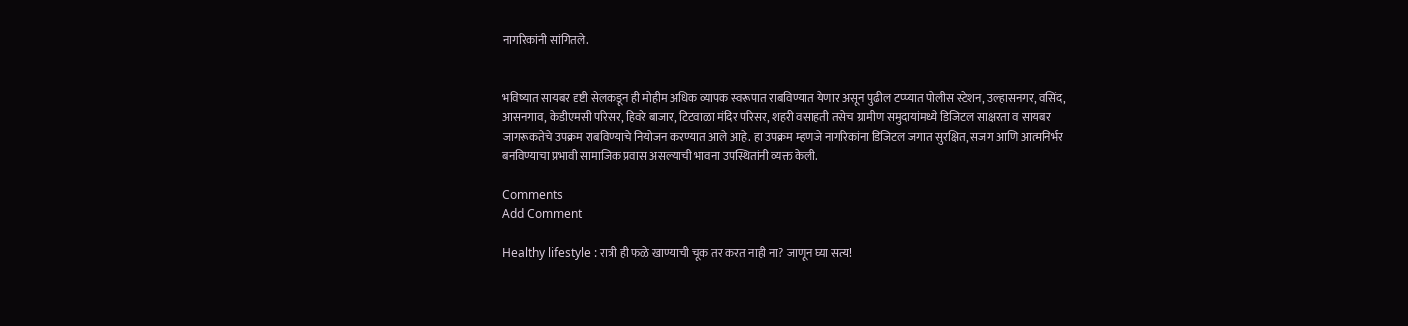नागरिकांनी सांगितले.


भविष्यात सायबर दृष्टी सेलकडून ही मोहीम अधिक व्यापक स्वरूपात राबविण्यात येणार असून पुढील टप्प्यात पोलीस स्टेशन, उल्हासनगर, वसिंद, आसनगाव, केडीएमसी परिसर, हिवरे बाजार, टिटवाळा मंदिर परिसर, शहरी वसाहती तसेच ग्रामीण समुदायांमध्ये डिजिटल साक्षरता व सायबर जागरूकतेचे उपक्रम राबविण्याचे नियोजन करण्यात आले आहे. हा उपक्रम म्हणजे नागरिकांना डिजिटल जगात सुरक्षित, सजग आणि आत्मनिर्भर बनविण्याचा प्रभावी सामाजिक प्रवास असल्याची भावना उपस्थितांनी व्यक्त केली.

Comments
Add Comment

Healthy lifestyle : रात्री ही फळे खाण्याची चूक तर करत नाही ना? जाणून घ्या सत्य!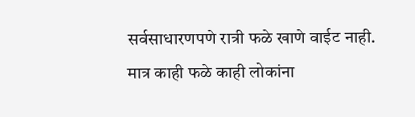सर्वसाधारणपणे रात्री फळे खाणे वाईट नाही. मात्र काही फळे काही लोकांना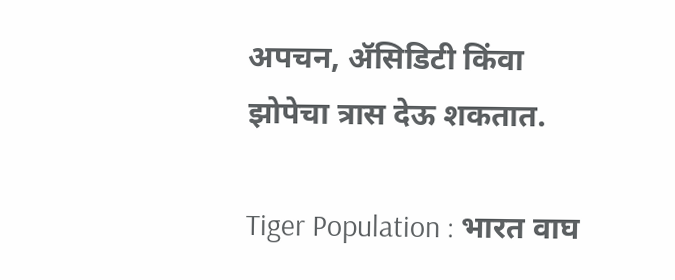अपचन, ॲसिडिटी किंवा झोपेचा त्रास देऊ शकतात.

Tiger Population : भारत वाघ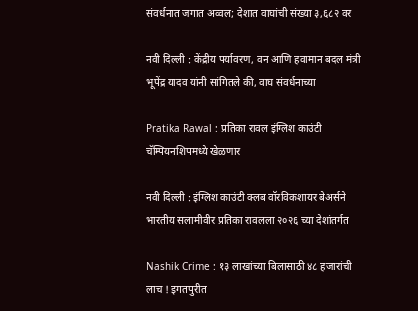संवर्धनात जगात अव्वल; देशात वाघांची संख्या ३,६८२ वर

नवी दिल्ली : केंद्रीय पर्यावरण, वन आणि हवामान बदल मंत्री भूपेंद्र यादव यांनी सांगितले की, वाघ संवर्धनाच्या

Pratika Rawal : प्रतिका रावल इंग्लिश काउंटी चॅम्पियनशिपमध्ये खेळणार

नवी दिल्ली : इंग्लिश काउंटी क्लब वॉरविकशायर बेअर्सने भारतीय सलामीवीर प्रतिका रावलला २०२६ च्या देशांतर्गत

Nashik Crime : १३ लाखांच्या बिलासाठी ४८ हजारांची लाच ! इगतपुरीत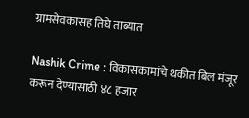ग्रामसेवकासह तिघे ताब्यात

Nashik Crime : विकासकामांचे थकीत बिल मंजूर करून देण्यासाठी ४८ हजार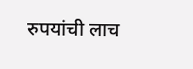रुपयांची लाच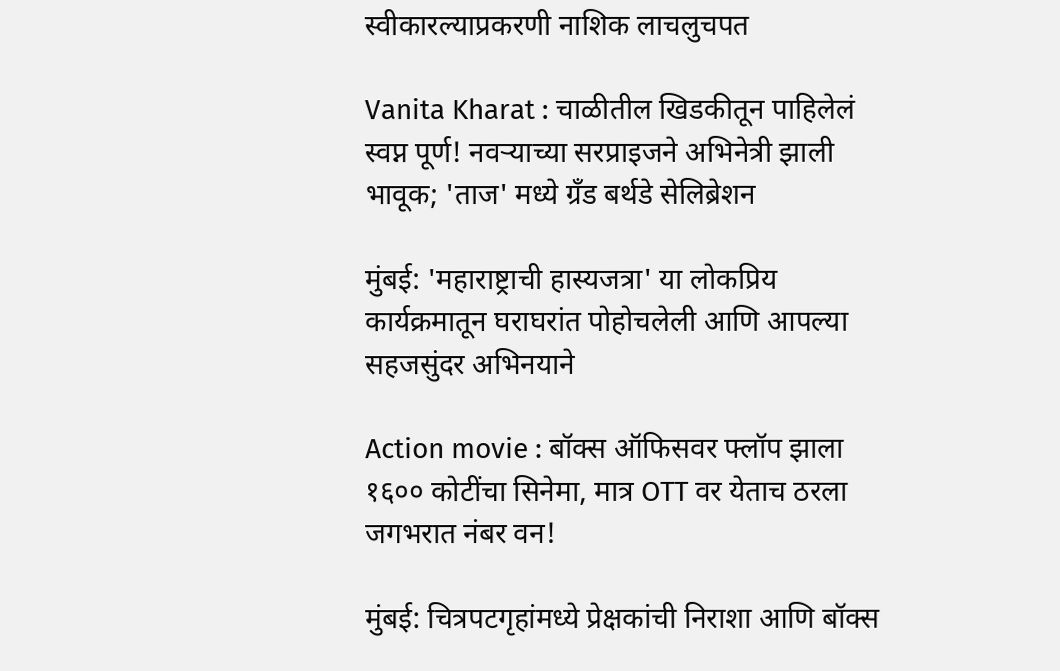स्वीकारल्याप्रकरणी नाशिक लाचलुचपत

Vanita Kharat : चाळीतील खिडकीतून पाहिलेलं स्वप्न पूर्ण! नवऱ्याच्या सरप्राइजने अभिनेत्री झाली भावूक; 'ताज' मध्ये ग्रँड बर्थडे सेलिब्रेशन

मुंबई: 'महाराष्ट्राची हास्यजत्रा' या लोकप्रिय कार्यक्रमातून घराघरांत पोहोचलेली आणि आपल्या सहजसुंदर अभिनयाने

Action movie : बॉक्स ऑफिसवर फ्लॉप झाला १६०० कोटींचा सिनेमा, मात्र OTT वर येताच ठरला जगभरात नंबर वन!

मुंबई: चित्रपटगृहांमध्ये प्रेक्षकांची निराशा आणि बॉक्स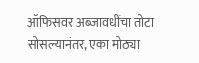ऑफिसवर अब्जावधींचा तोटा सोसल्यानंतर, एका मोठ्या